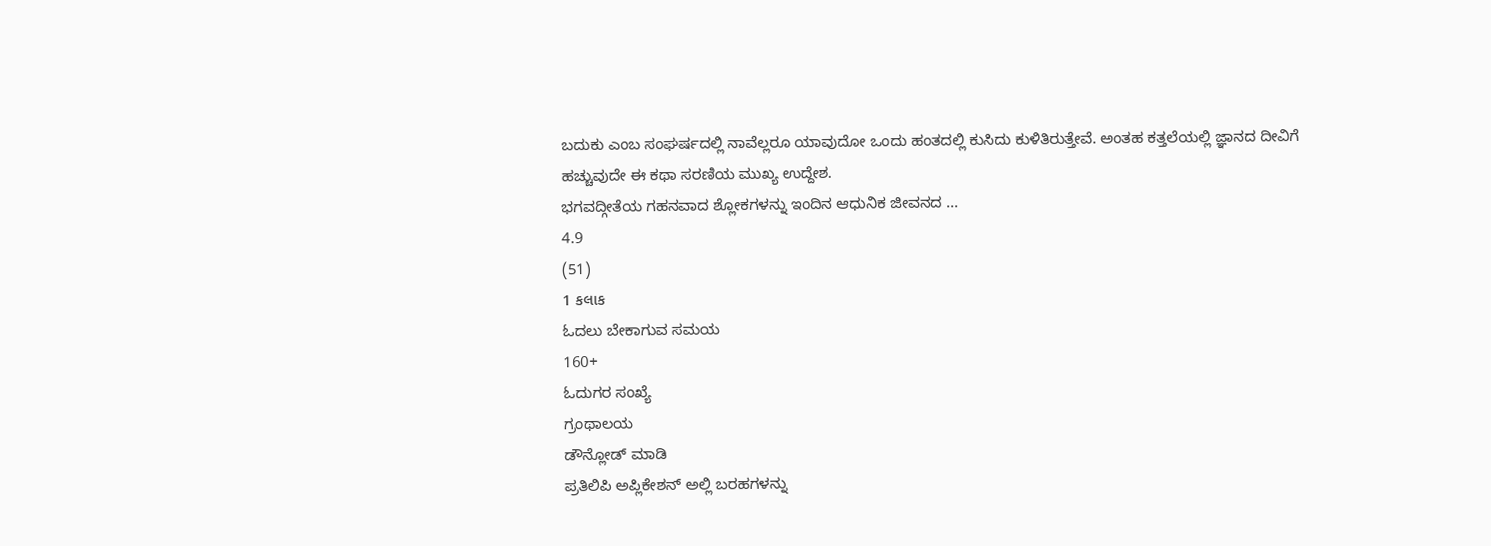ಬದುಕು ಎಂಬ ಸಂಘರ್ಷದಲ್ಲಿ ನಾವೆಲ್ಲರೂ ಯಾವುದೋ ಒಂದು ಹಂತದಲ್ಲಿ ಕುಸಿದು ಕುಳಿತಿರುತ್ತೇವೆ. ಅಂತಹ ಕತ್ತಲೆಯಲ್ಲಿ ಜ್ಞಾನದ ದೀವಿಗೆ ಹಚ್ಚುವುದೇ ಈ ಕಥಾ ಸರಣಿಯ ಮುಖ್ಯ ಉದ್ದೇಶ.
ಭಗವದ್ಗೀತೆಯ ಗಹನವಾದ ಶ್ಲೋಕಗಳನ್ನು ಇಂದಿನ ಆಧುನಿಕ ಜೀವನದ ...
4.9
(51)
1 કલાક
ಓದಲು ಬೇಕಾಗುವ ಸಮಯ
160+
ಓದುಗರ ಸಂಖ್ಯೆ
ಗ್ರಂಥಾಲಯ
ಡೌನ್ಲೋಡ್ ಮಾಡಿ
ಪ್ರತಿಲಿಪಿ ಅಪ್ಲಿಕೇಶನ್ ಅಲ್ಲಿ ಬರಹಗಳನ್ನು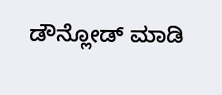ಡೌನ್ಲೋಡ್ ಮಾಡಿ